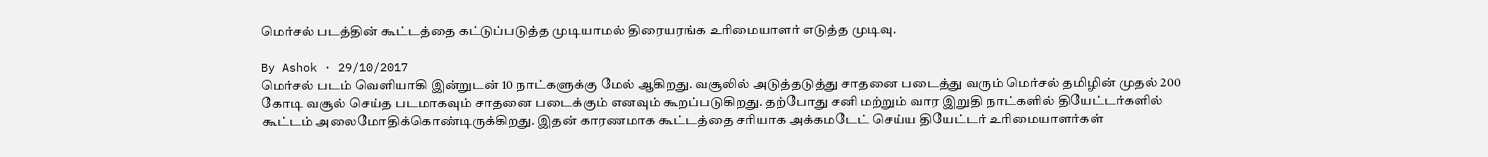மெர்சல் படத்தின் கூட்டத்தை கட்டுப்படுத்த முடியாமல் திரையரங்க உரிமையாளர் எடுத்த முடிவு.

By Ashok · 29/10/2017
மெர்சல் படம் வெளியாகி இன்றுடன் 10 நாட்களுக்கு மேல் ஆகிறது. வசூலில் அடுத்தடுத்து சாதனை படைத்து வரும் மெர்சல் தமிழின் முதல் 200 கோடி வசூல் செய்த படமாகவும் சாதனை படைக்கும் எனவும் கூறப்படுகிறது. தற்போது சனி மற்றும் வார இறுதி நாட்களில் தியேட்டர்களில் கூட்டம் அலைமோதிக்கொண்டிருக்கிறது. இதன் காரணமாக கூட்டத்தை சரியாக அக்கமடேட் செய்ய தியேட்டர் உரிமையாளர்கள்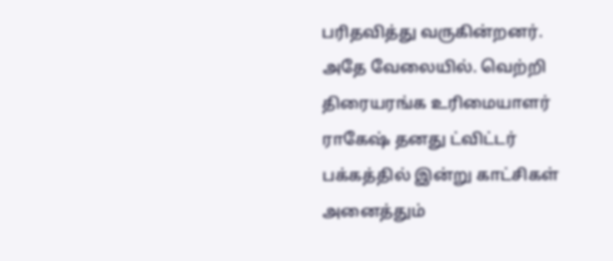பரிதவித்து வருகின்றனர். அதே வேலையில். வெற்றி திரையரங்க உரிமையாளர் ராகேஷ் தனது ட்விட்டர் பக்கத்தில் இன்று காட்சிகள் அனைத்தும்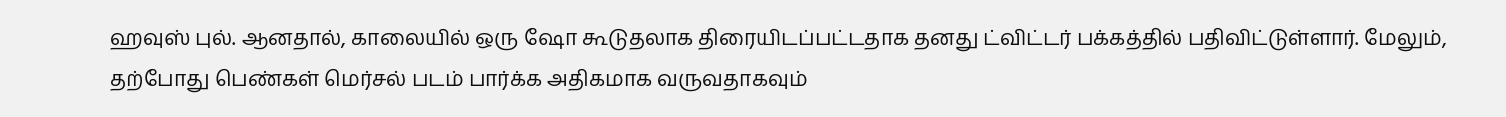ஹவுஸ் புல். ஆனதால், காலையில் ஒரு ஷோ கூடுதலாக திரையிடப்பட்டதாக தனது ட்விட்டர் பக்கத்தில் பதிவிட்டுள்ளார். மேலும், தற்போது பெண்கள் மெர்சல் படம் பார்க்க அதிகமாக வருவதாகவும்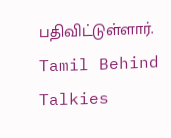பதிவிட்டுள்ளார்.
Tamil Behind Talkies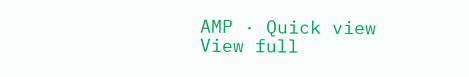AMP · Quick view
View full